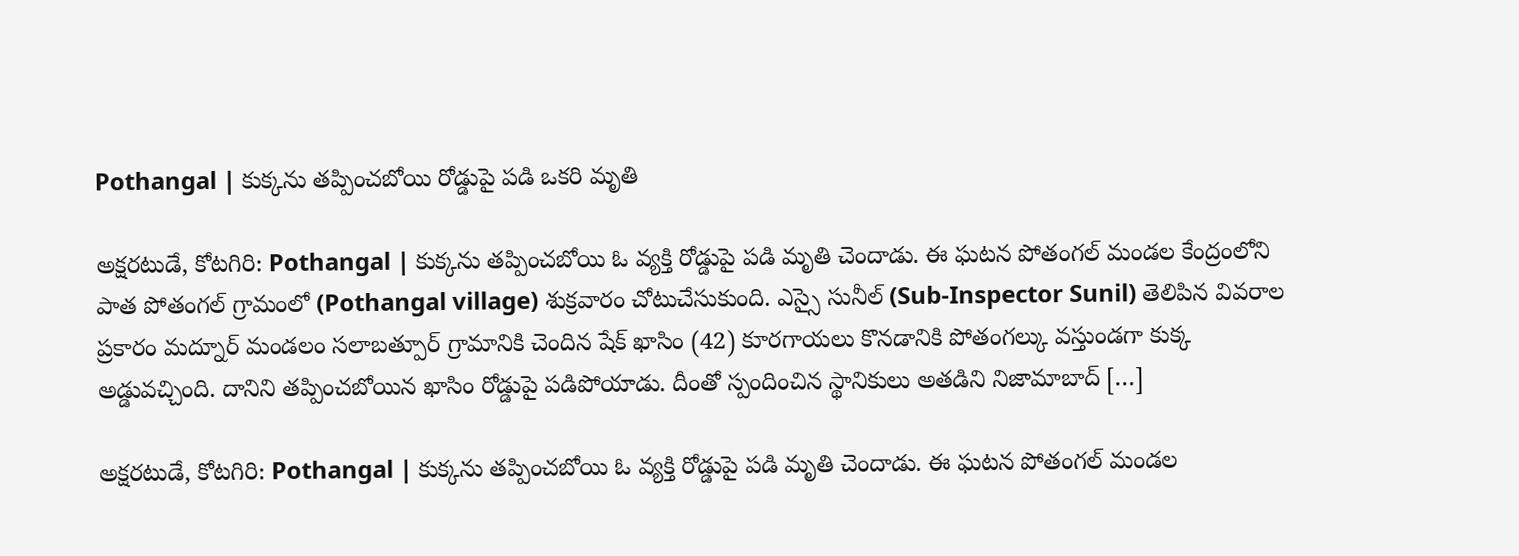Pothangal | కుక్కను తప్పించబోయి రోడ్డుపై పడి ఒకరి మృతి

అక్షరటుడే, కోటగిరి: Pothangal | కుక్కను తప్పించబోయి ఓ వ్యక్తి రోడ్డుపై పడి మృతి చెందాడు. ఈ ఘటన పోతంగల్ మండల కేంద్రంలోని పాత పోతంగల్ గ్రామంలో (Pothangal village) శుక్రవారం చోటుచేసుకుంది. ఎస్సై సునీల్ (Sub-Inspector Sunil) తెలిపిన వివరాల ప్రకారం మద్నూర్ మండలం సలాబత్పూర్ గ్రామానికి చెందిన షేక్ ఖాసిం (42) కూరగాయలు కొనడానికి పోతంగల్కు వస్తుండగా కుక్క అడ్డువచ్చింది. దానిని తప్పించబోయిన ఖాసిం రోడ్డుపై పడిపోయాడు. దీంతో స్పందించిన స్థానికులు అతడిని నిజామాబాద్ […]

అక్షరటుడే, కోటగిరి: Pothangal | కుక్కను తప్పించబోయి ఓ వ్యక్తి రోడ్డుపై పడి మృతి చెందాడు. ఈ ఘటన పోతంగల్ మండల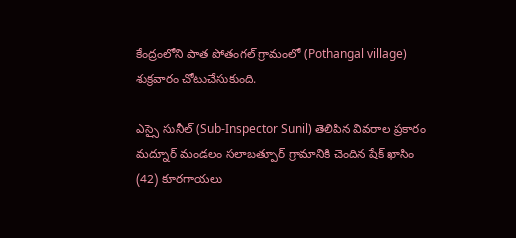కేంద్రంలోని పాత పోతంగల్ గ్రామంలో (Pothangal village) శుక్రవారం చోటుచేసుకుంది.

ఎస్సై సునీల్ (Sub-Inspector Sunil) తెలిపిన వివరాల ప్రకారం మద్నూర్ మండలం సలాబత్పూర్ గ్రామానికి చెందిన షేక్ ఖాసిం (42) కూరగాయలు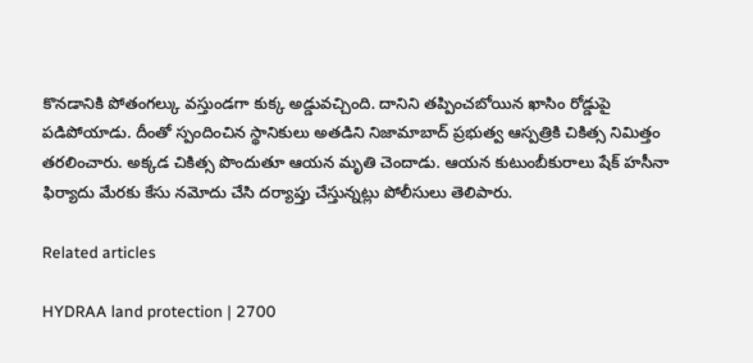కొనడానికి పోతంగల్కు వస్తుండగా కుక్క అడ్డువచ్చింది. దానిని తప్పించబోయిన ఖాసిం రోడ్డుపై పడిపోయాడు. దీంతో స్పందించిన స్థానికులు అతడిని నిజామాబాద్ ప్రభుత్వ ఆస్పత్రికి చికిత్స నిమిత్తం తరలించారు. అక్కడ చికిత్స పొందుతూ ఆయన మృతి చెందాడు. ఆయన కుటుంబీకురాలు షేక్ హసీనా ఫిర్యాదు మేరకు కేసు నమోదు చేసి దర్యాప్తు చేస్తున్నట్లు పోలీసులు తెలిపారు.

Related articles

HYDRAA land protection | 2700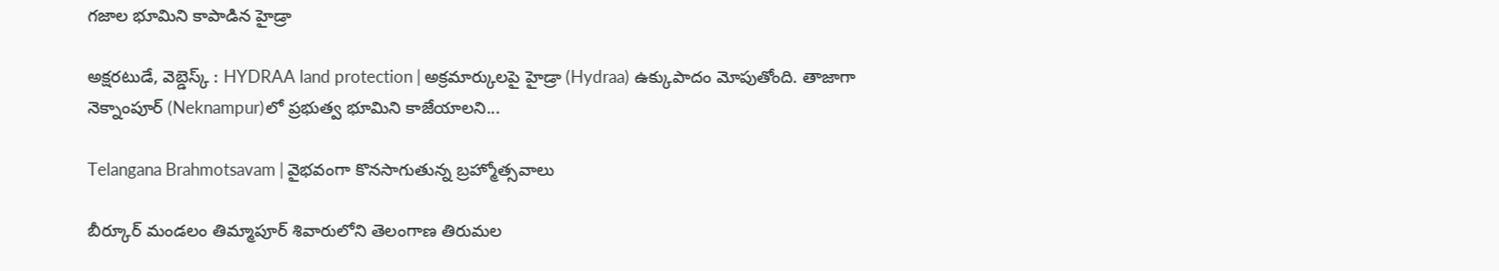గ‌జాల భూమిని కాపాడిన హైడ్రా

అక్షరటుడే, వెబ్డెస్క్ : HYDRAA land protection | అక్రమార్కులపై హైడ్రా (Hydraa) ఉక్కుపాదం మోపుతోంది. తాజాగా నెక్నాంపూర్‌ (Neknampur)లో ప్ర‌భుత్వ భూమిని కాజేయాల‌ని...

Telangana Brahmotsavam | వైభవంగా కొనసాగుతున్న బ్రహ్మోత్సవాలు

బీర్కూర్ మండలం తిమ్మాపూర్ శివారులోని తెలంగాణ తిరుమల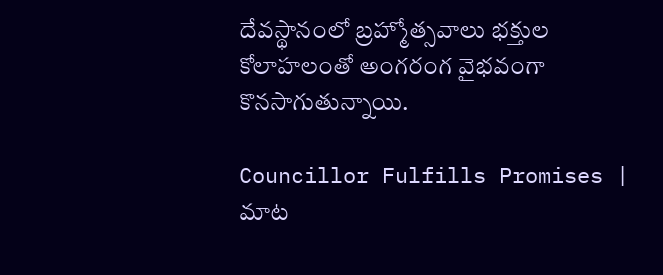దేవస్థానంలో బ్రహ్మోత్సవాలు భక్తుల కోలాహలంతో అంగరంగ వైభవంగా కొనసాగుతున్నాయి.

Councillor Fulfills Promises | మాట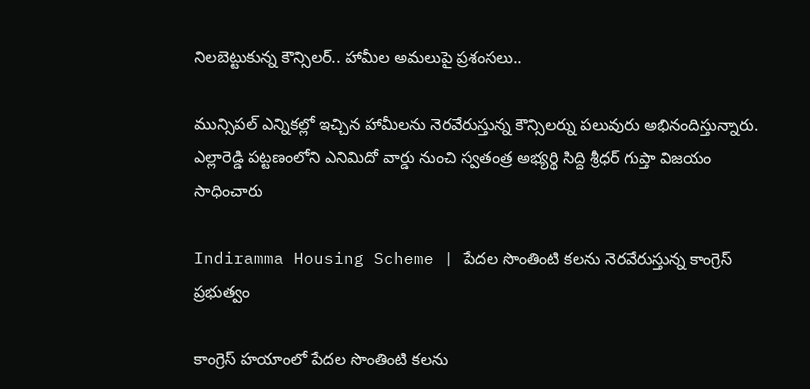నిలబెట్టుకున్న కౌన్సిలర్.. హామీల అమలుపై ప్రశంసలు..

మున్సిపల్ ఎన్నికల్లో ఇచ్చిన హామీలను నెరవేరుస్తున్న కౌన్సిలర్ను పలువురు అభినందిస్తున్నారు. ఎల్లారెడ్డి పట్టణంలోని ఎనిమిదో వార్డు నుంచి స్వతంత్ర అభ్యర్థి సిద్ది శ్రీధర్ గుప్తా విజయం సాధించారు

Indiramma Housing Scheme | పేదల సొంతింటి కలను నెరవేరుస్తున్న కాంగ్రెస్ ప్రభుత్వం

కాంగ్రెస్ హయాంలో పేదల సొంతింటి కలను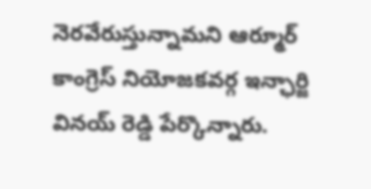నెరవేరుస్తున్నామని ఆర్మూర్ కాంగ్రెస్ నియోజకవర్గ ఇన్ఛార్జి వినయ్ రెడ్డి పేర్కొన్నారు.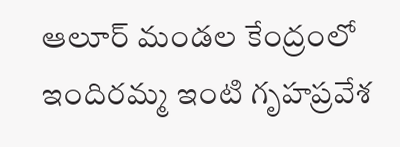ఆలూర్ మండల కేంద్రంలో ఇందిరమ్మ ఇంటి గృహప్రవేశ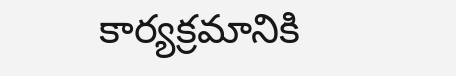కార్యక్రమానికి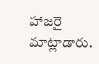హాజరై మాట్లాడారు.